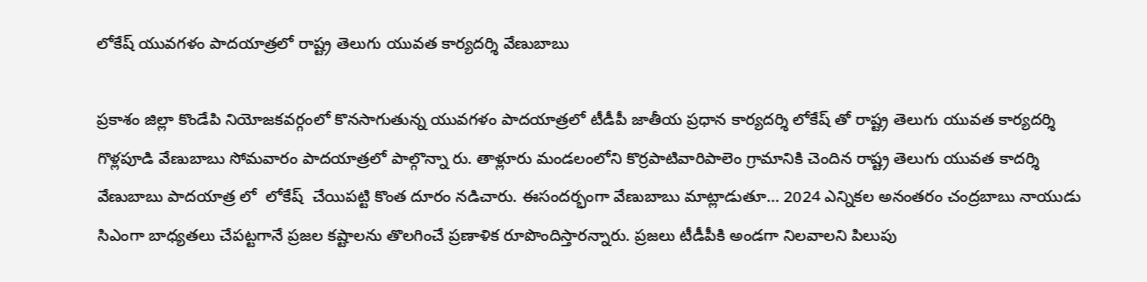లోకేష్ యువగళం పాదయాత్రలో రాష్ట్ర తెలుగు యువత కార్యదర్శి వేణుబాబు

ప్రకాశం జిల్లా కొండేపి నియోజకవర్గంలో కొనసాగుతున్న యువగళం పాదయాత్రలో టీడీపీ జాతీయ ప్రధాన కార్యదర్శి లోకేష్ తో రాష్ట్ర తెలుగు యువత కార్యదర్శి గొళ్లపూడి వేణుబాబు సోమవారం పాదయాత్రలో పాల్గొన్నా రు. తాళ్లూరు మండలంలోని కొర్రపాటివారిపాలెం గ్రామానికి చెందిన రాష్ట్ర తెలుగు యువత కాదర్శి వేణుబాబు పాదయాత్ర లో  లోకేష్  చేయిపట్టి కొంత దూరం నడిచారు. ఈసందర్భంగా వేణుబాబు మాట్లాడుతూ… 2024 ఎన్నికల అనంతరం చంద్రబాబు నాయుడు సిఎంగా బాధ్యతలు చేపట్టగానే ప్రజల కష్టాలను తొలగించే ప్రణాళిక రూపొందిస్తారన్నారు. ప్రజలు టీడీపీకి అండగా నిలవాలని పిలుపు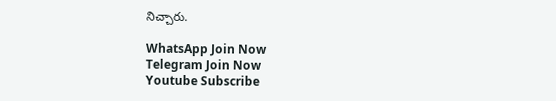నిచ్చారు.

WhatsApp Join Now
Telegram Join Now
Youtube Subscribe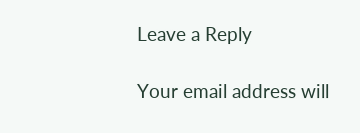Leave a Reply

Your email address will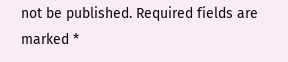not be published. Required fields are marked *